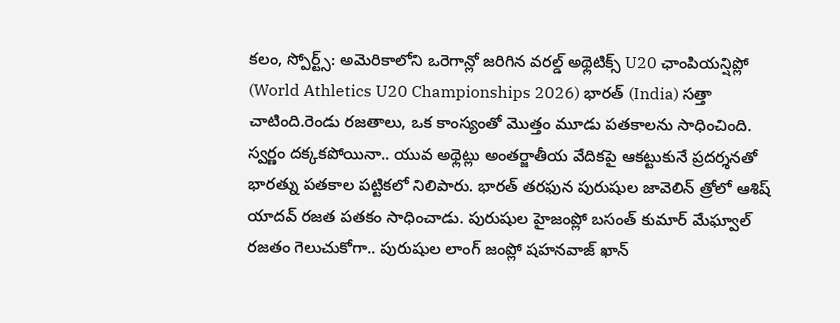కలం, స్పోర్ట్స్: అమెరికాలోని ఒరెగాన్లో జరిగిన వరల్డ్ అథ్లెటిక్స్ U20 ఛాంపియన్షిప్లో (World Athletics U20 Championships 2026) భారత్ (India) సత్తా చాటింది.రెండు రజతాలు, ఒక కాంస్యంతో మొత్తం మూడు పతకాలను సాధించింది. స్వర్ణం దక్కకపోయినా.. యువ అథ్లెట్లు అంతర్జాతీయ వేదికపై ఆకట్టుకునే ప్రదర్శనతో భారత్ను పతకాల పట్టికలో నిలిపారు. భారత్ తరఫున పురుషుల జావెలిన్ త్రోలో ఆశిష్ యాదవ్ రజత పతకం సాధించాడు. పురుషుల హైజంప్లో బసంత్ కుమార్ మేఘ్వాల్ రజతం గెలుచుకోగా.. పురుషుల లాంగ్ జంప్లో షహనవాజ్ ఖాన్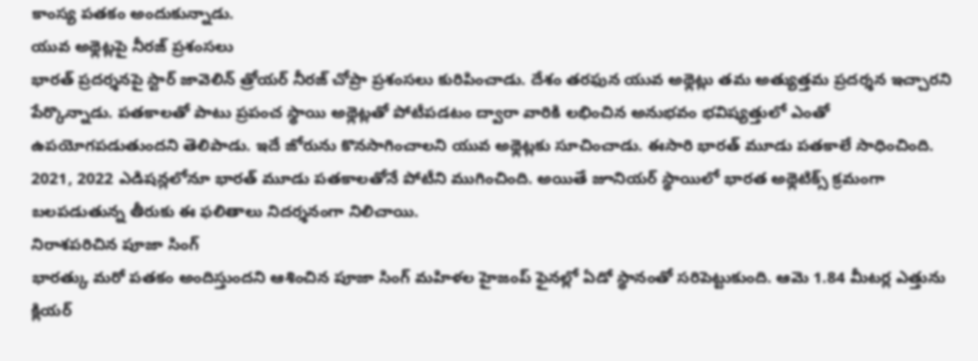కాంస్య పతకం అందుకున్నాడు.
యువ అథ్లెట్లపై నీరజ్ ప్రశంసలు
భారత్ ప్రదర్శనపై స్టార్ జావెలిన్ త్రోయర్ నీరజ్ చోప్రా ప్రశంసలు కురిపించాడు. దేశం తరఫున యువ అథ్లెట్లు తమ అత్యుత్తమ ప్రదర్శన ఇచ్చారని పేర్కొన్నాడు. పతకాలతో పాటు ప్రపంచ స్థాయి అథ్లెట్లతో పోటీపడటం ద్వారా వారికి లభించిన అనుభవం భవిష్యత్తులో ఎంతో ఉపయోగపడుతుందని తెలిపాడు. ఇదే జోరును కొనసాగించాలని యువ అథ్లెట్లకు సూచించాడు. ఈసారి భారత్ మూడు పతకాలే సాధించింది. 2021, 2022 ఎడిషన్లలోనూ భారత్ మూడు పతకాలతోనే పోటీని ముగించింది. అయితే జూనియర్ స్థాయిలో భారత అథ్లెటిక్స్ క్రమంగా బలపడుతున్న తీరుకు ఈ ఫలితాలు నిదర్శనంగా నిలిచాయి.
నిరాశపరిచిన పూజా సింగ్
భారత్కు మరో పతకం అందిస్తుందని ఆశించిన పూజా సింగ్ మహిళల హైజంప్ ఫైనల్లో ఏడో స్థానంతో సరిపెట్టుకుంది. ఆమె 1.84 మీటర్ల ఎత్తును క్లియర్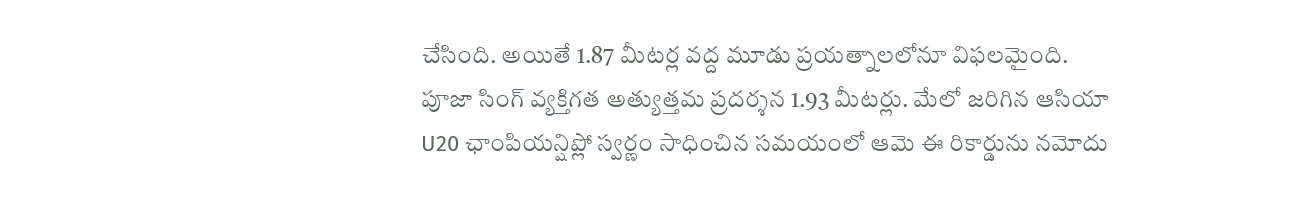చేసింది. అయితే 1.87 మీటర్ల వద్ద మూడు ప్రయత్నాలలోనూ విఫలమైంది. పూజా సింగ్ వ్యక్తిగత అత్యుత్తమ ప్రదర్శన 1.93 మీటర్లు. మేలో జరిగిన ఆసియా U20 ఛాంపియన్షిప్లో స్వర్ణం సాధించిన సమయంలో ఆమె ఈ రికార్డును నమోదు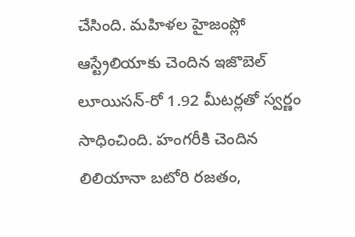చేసింది. మహిళల హైజంప్లో ఆస్ట్రేలియాకు చెందిన ఇజొబెల్ లూయిసన్-రో 1.92 మీటర్లతో స్వర్ణం సాధించింది. హంగరీకి చెందిన లిలియానా బటోరి రజతం,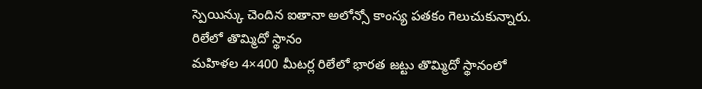స్పెయిన్కు చెందిన ఐతానా అలోన్సో కాంస్య పతకం గెలుచుకున్నారు.
రిలేలో తొమ్మిదో స్థానం
మహిళల 4×400 మీటర్ల రిలేలో భారత జట్టు తొమ్మిదో స్థానంలో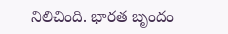నిలిచింది. భారత బృందం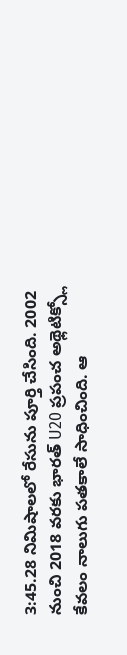3:45.28 నిమిషాలలో రేసును పూర్తి చేసింది. 2002 నుంచి 2018 వరకు భారత్ U20 ప్రపంచ అథ్లెటిక్స్లో కేవలం నాలుగు పతకాలే సాధించింది. ఆ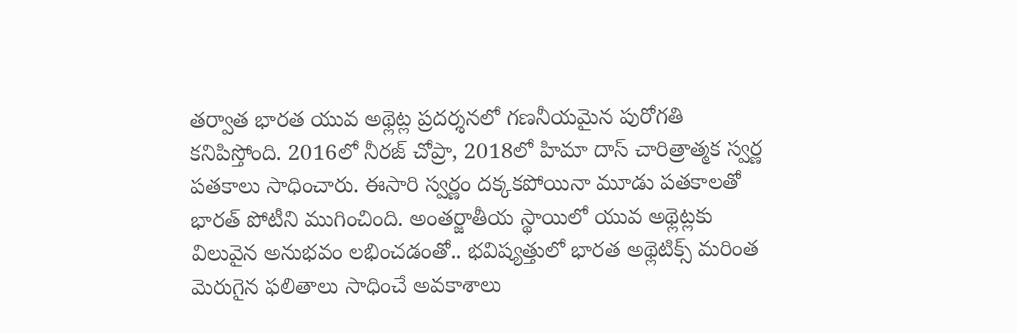తర్వాత భారత యువ అథ్లెట్ల ప్రదర్శనలో గణనీయమైన పురోగతి కనిపిస్తోంది. 2016లో నీరజ్ చోప్రా, 2018లో హిమా దాస్ చారిత్రాత్మక స్వర్ణ పతకాలు సాధించారు. ఈసారి స్వర్ణం దక్కకపోయినా మూడు పతకాలతో భారత్ పోటీని ముగించింది. అంతర్జాతీయ స్థాయిలో యువ అథ్లెట్లకు విలువైన అనుభవం లభించడంతో.. భవిష్యత్తులో భారత అథ్లెటిక్స్ మరింత మెరుగైన ఫలితాలు సాధించే అవకాశాలు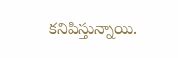కనిపిస్తున్నాయి.